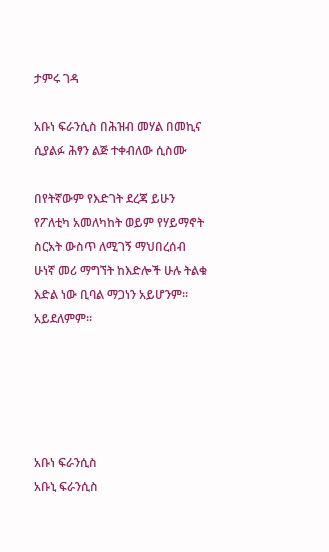ታምሩ ገዳ

አቡነ ፍራንሲስ በሕዝብ መሃል በመኪና ሲያልፉ ሕፃን ልጅ ተቀብለው ሲስሙ

በየትኛውም የእድገት ደረጃ ይሁን የፖለቲካ አመለካከት ወይም የሃይማኖት ስርአት ውስጥ ለሚገኝ ማህበረሰብ ሁነኛ መሪ ማግኘት ከእድሎች ሁሉ ትልቁ እድል ነው ቢባል ማጋነን አይሆንም። አይደለምም።





አቡነ ፍራንሲስ
አቡኒ ፍራንሲስ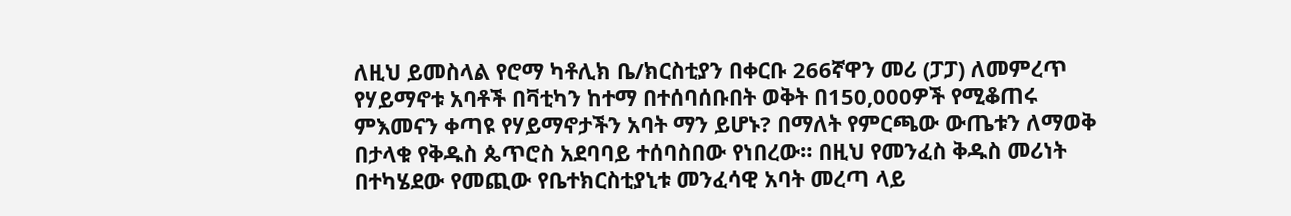ለዚህ ይመስላል የሮማ ካቶሊክ ቤ/ክርስቲያን በቀርቡ 266ኛዋን መሪ (ፓፓ) ለመምረጥ የሃይማኖቱ አባቶች በቫቲካን ከተማ በተሰባሰቡበት ወቅት በ150,000ዎች የሚቆጠሩ ምእመናን ቀጣዩ የሃይማኖታችን አባት ማን ይሆኑ? በማለት የምርጫው ውጤቱን ለማወቅ በታላቁ የቅዱስ ጴጥሮስ አደባባይ ተሰባስበው የነበረው። በዚህ የመንፈስ ቅዱስ መሪነት በተካሄደው የመጪው የቤተክርስቲያኒቱ መንፈሳዊ አባት መረጣ ላይ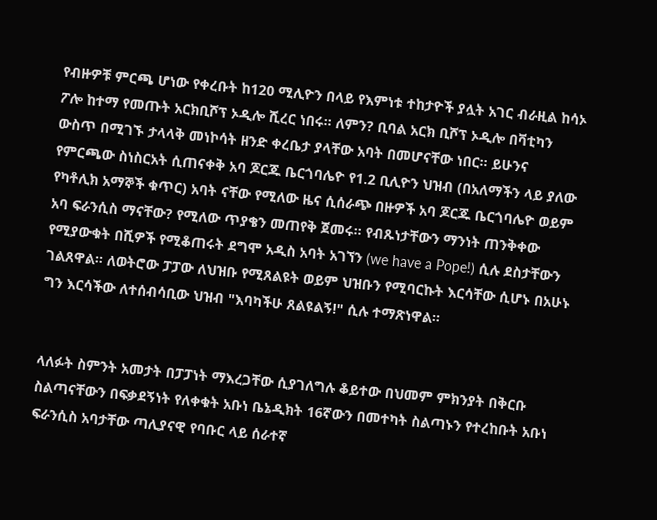የብዙዎቹ ምርጫ ሆነው የቀረቡት ከ120 ሚሊዮን በላይ የእምነቱ ተከታዮች ያሏት አገር ብራዚል ከሳኦ ፖሎ ከተማ የመጡት አርክቢሾፕ ኦዲሎ ሺረር ነበሩ። ለምን? ቢባል አርክ ቢሾፕ ኦዲሎ በቫቲካን ውስጥ በሚገኙ ታላላቅ መነኮሳት ዘንድ ቀረቤታ ያላቸው አባት በመሆናቸው ነበር። ይሁንና የምርጫው ስነስርአት ሲጠናቀቅ አባ ጆርጁ ቤርጎባሌዮ የ1.2 ቢሊዮን ህዝብ (በአለማችን ላይ ያለው የካቶሊክ አማኞች ቁጥር) አባት ናቸው የሚለው ዜና ሲሰራጭ በዙዎች አባ ጆርጁ ቤርጎባሌዮ ወይም አባ ፍራንሲስ ማናቸው? የሚለው ጥያቄን መጠየቅ ጀመሩ። የብጹነታቸውን ማንነት ጠንቅቀው የሚያውቁት በሺዎች የሚቆጠሩት ደግሞ አዲስ አባት አገኘን (we have a Pope!) ሲሉ ደስታቸውን ገልጸዋል። ለወትሮው ፓፓው ለህዝቡ የሚጸልዩት ወይም ህዝቡን የሚባርኩት እርሳቸው ሲሆኑ በአሁኑ ግን እርሳችው ለተሰብሳቢው ህዝብ "እባካችሁ ጸልዩልኝ!" ሲሉ ተማጽነዋል።


ላለፉት ስምንት አመታት በፓፓነት ማእረጋቸው ሲያገለግሉ ቆይተው በህመም ምክንያት በቅርቡ ስልጣናቸውን በፍቃደኝነት የለቀቁት አቡነ ቤኔዲክት 16ኛውን በመተካት ስልጣኑን የተረከቡት አቡነ ፍራንሲስ አባታቸው ጣሊያናዊ የባቡር ላይ ሰራተኛ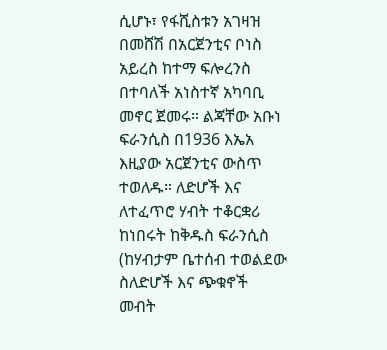ሲሆኑ፣ የፋሺስቱን አገዛዝ በመሸሽ በአርጀንቲና ቦነስ አይረስ ከተማ ፍሎረንስ በተባለች አነስተኛ አካባቢ መኖር ጀመሩ። ልጃቸው አቡነ ፍራንሲስ በ1936 እኤአ እዚያው አርጀንቲና ውስጥ ተወለዱ። ለድሆች እና ለተፈጥሮ ሃብት ተቆርቋሪ ከነበሩት ከቅዱስ ፍራንሲስ (ከሃብታም ቤተሰብ ተወልደው ስለድሆች እና ጭቁኖች መብት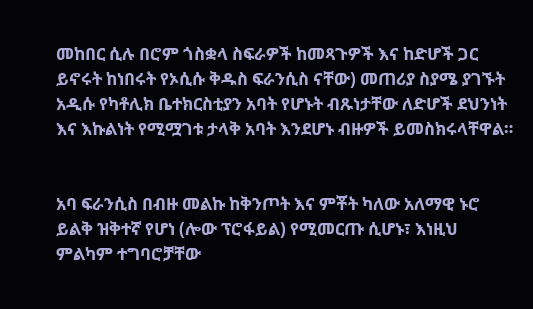መከበር ሲሉ በሮም ጎስቋላ ስፍራዎች ከመጻጉዎች እና ከድሆች ጋር ይኖሩት ከነበሩት የኦሲሱ ቅዱስ ፍራንሲስ ናቸው) መጠሪያ ስያሜ ያገኙት አዲሱ የካቶሊክ ቤተክርስቲያን አባት የሆኑት ብጹነታቸው ለድሆች ደህንነት እና እኩልነት የሚሟገቱ ታላቅ አባት እንደሆኑ ብዙዎች ይመስክሩላቸዋል።


አባ ፍራንሲስ በብዙ መልኩ ከቅንጦት እና ምቾት ካለው አለማዊ ኑሮ ይልቅ ዝቅተኛ የሆነ (ሎው ፕሮፋይል) የሚመርጡ ሲሆኑ፣ እነዚህ ምልካም ተግባሮቻቸው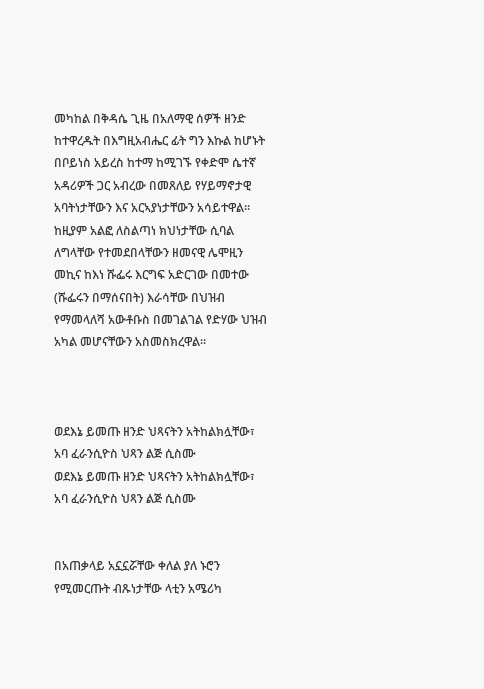መካከል በቅዳሴ ጊዜ በአለማዊ ሰዎች ዘንድ ከተዋረዱት በእግዚአብሔር ፊት ግን እኩል ከሆኑት በቦይነስ አይረስ ከተማ ከሚገኙ የቀድሞ ሴተኛ አዳሪዎች ጋር አብረው በመጸለይ የሃይማኖታዊ አባትነታቸውን እና አርኣያነታቸውን አሳይተዋል። ከዚያም አልፎ ለስልጣነ ክህነታቸው ሲባል ለግላቸው የተመደበላቸውን ዘመናዊ ሌሞዚን መኪና ከእነ ሹፌሩ እርግፍ አድርገው በመተው (ሹፌሩን በማሰናበት) እራሳቸው በህዝብ የማመላለሻ አውቶቡስ በመገልገል የድሃው ህዝብ አካል መሆናቸውን አስመስክረዋል።



ወደእኔ ይመጡ ዘንድ ህጻናትን አትከልክሏቸው፣ አባ ፈራንሲዮስ ህጻን ልጅ ሲስሙ
ወደእኔ ይመጡ ዘንድ ህጻናትን አትከልክሏቸው፣ አባ ፈራንሲዮስ ህጻን ልጅ ሲስሙ


በአጠቃላይ አኗኗሯቸው ቀለል ያለ ኑሮን የሚመርጡት ብጹነታቸው ላቲን አሜሪካ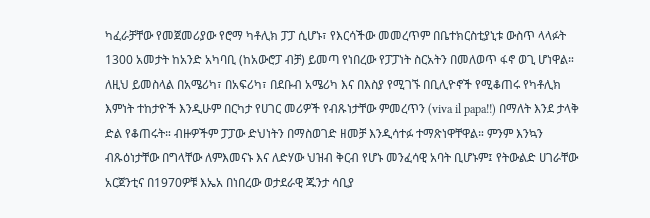ካፈራቻቸው የመጀመሪያው የሮማ ካቶሊክ ፓፓ ሲሆኑ፣ የእርሳችው መመረጥም በቤተክርስቲያኒቱ ውስጥ ላላፉት 1300 አመታት ከአንድ አካባቢ (ከአውሮፓ ብቻ) ይመጣ የነበረው የፓፓነት ስርአትን በመለወጥ ፋኖ ወጊ ሆነዋል። ለዚህ ይመስላል በአሜሪካ፣ በአፍሪካ፣ በደቡብ አሜሪካ እና በእስያ የሚገኙ በቢሊዮኖች የሚቆጠሩ የካቶሊክ እምነት ተከታዮች እንዲሁም በርካታ የሀገር መሪዎች የብጹነታቸው ምመረጥን (viva il papa!!) በማለት እንደ ታላቅ ድል የቆጠሩት። ብዙዎችም ፓፓው ድህነትን በማስወገድ ዘመቻ እንዲሳተፉ ተማጽነዋቸዋል። ምንም እንኳን ብጹዕነታቸው በግላቸው ለምእመናኑ እና ለድሃው ህዝብ ቅርብ የሆኑ መንፈሳዊ አባት ቢሆኑም፤ የትውልድ ሀገራቸው አርጀንቲና በ1970ዎቹ እኤአ በነበረው ወታደራዊ ጁንታ ሳቢያ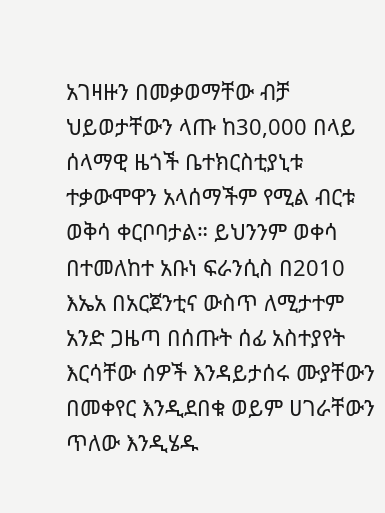አገዛዙን በመቃወማቸው ብቻ ህይወታቸውን ላጡ ከ30,000 በላይ ሰላማዊ ዜጎች ቤተክርስቲያኒቱ ተቃውሞዋን አላሰማችም የሚል ብርቱ ወቅሳ ቀርቦባታል። ይህንንም ወቀሳ በተመለከተ አቡነ ፍራንሲስ በ2010 እኤአ በአርጀንቲና ውስጥ ለሚታተም አንድ ጋዜጣ በሰጡት ሰፊ አስተያየት እርሳቸው ሰዎች እንዳይታሰሩ ሙያቸውን በመቀየር እንዲደበቁ ወይም ሀገራቸውን ጥለው እንዲሄዱ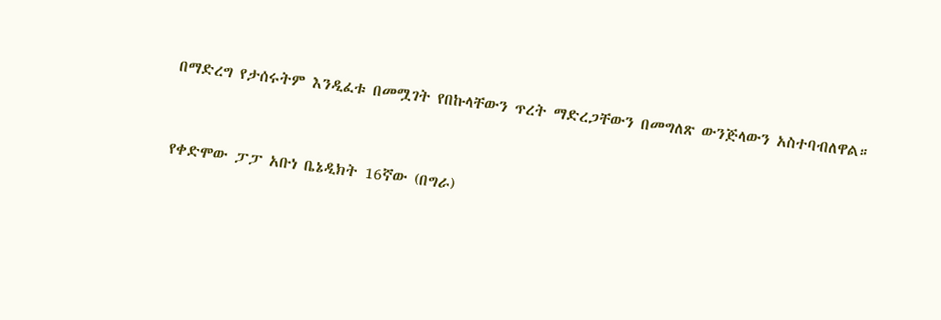በማድረግ የታሰሩትም እንዲፈቱ በመሟገት የበኩላቸውን ጥረት ማድረጋቸውን በመግለጽ ውንጅላውን አስተባብለዋል።



የቀድሞው ፓፓ አቡነ ቤኔዲክት 16ኛው (በግራ)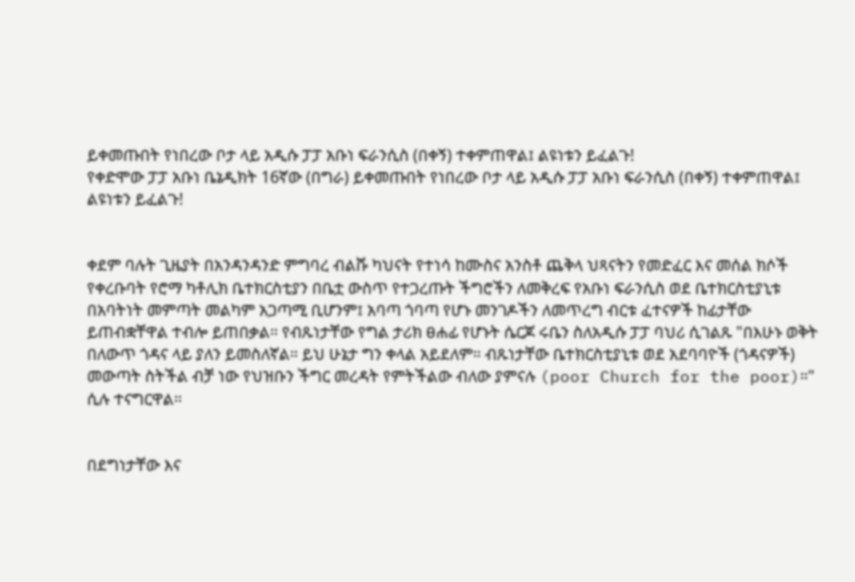ይቀመጡበት የነበረው ቦታ ላይ አዲሱ ፓፓ አቡነ ፍራንሲስ (በቀኝ) ተቀምጠዋል፤ ልዩነቱን ይፈልጉ!
የቀድሞው ፓፓ አቡነ ቤኔዲክት 16ኛው (በግራ) ይቀመጡበት የነበረው ቦታ ላይ አዲሱ ፓፓ አቡነ ፍራንሲስ (በቀኝ) ተቀምጠዋል፤ ልዩነቱን ይፈልጉ!


ቀደም ባሉት ጊዜያት በአንዳንዳንድ ምግባረ ብልሹ ካህናት የተነሳ ከሙስና አንስቶ ጨቅላ ህጻናትን የመድፈር እና መሰል ክሶች የቀረቡባት የሮማ ካቶሊክ ቤተክርስቲያን በቤቷ ውስጥ የተጋረጡት ችግሮችን ለመቅረፍ የአቡነ ፍራንሲስ ወደ ቤተክርስቲያኒቱ በአባትነት መምጣት መልካም አጋጣሚ ቢሆንም፤ አባጣ ጎባጣ የሆኑ መንገዶችን ለመጥረግ ብርቱ ፈተናዎች ከፊታቸው ይጠብቋቸዋል ተብሎ ይጠበቃል። የብጹነታቸው የግል ታሪክ ፀሐፊ የሆኑት ሴርጆ ሩቤን ስለአዲሱ ፓፓ ባህሪ ሲገልጹ "በእሁኑ ወቅት በለውጥ ጎዳና ላይ ያለን ይመስለኛል። ይህ ሁኔታ ግን ቀላል አይደለም። ብጹነታቸው ቤተክርስቲያኒቱ ወደ አደባባዮች (ጎዳናዎች) መውጣት ስትችል ብቻ ነው የህዝቡን ችግር መረዳት የምትችልው ብለው ያምናሉ (poor Church for the poor)።" ሲሉ ተናግርዋል።


በደግነታቸው እና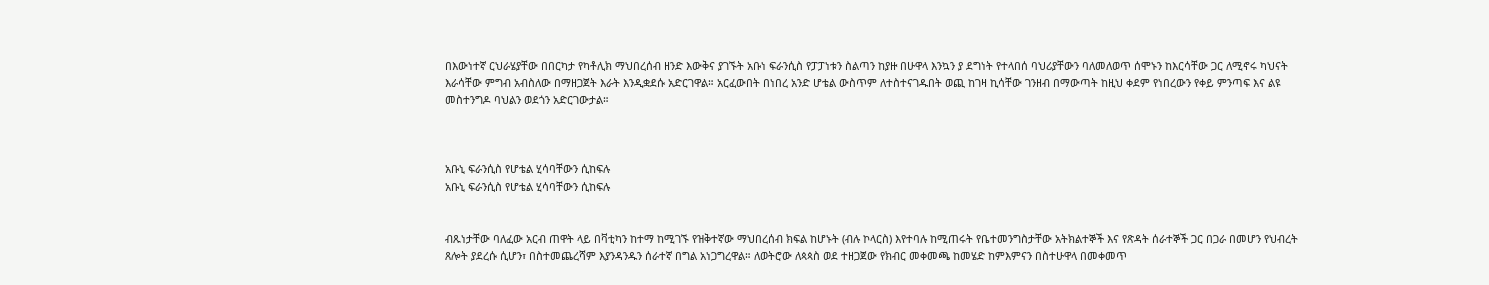በእውነተኛ ርህራሄያቸው በበርካታ የካቶሊክ ማህበረሰብ ዘንድ እውቅና ያገኙት አቡነ ፍራንሲስ የፓፓነቱን ስልጣን ከያዙ በሁዋላ እንኳን ያ ደግነት የተላበሰ ባህሪያቸውን ባለመለወጥ ሰሞኑን ከእርሳቸው ጋር ለሚኖሩ ካህናት እራሳቸው ምግብ አብስለው በማዘጋጀት እራት እንዲቋደሱ አድርገዋል። አርፈውበት በነበረ አንድ ሆቴል ውስጥም ለተስተናገዱበት ወጪ ከገዛ ኪሳቸው ገንዘብ በማውጣት ከዚህ ቀደም የነበረውን የቀይ ምንጣፍ እና ልዩ መስተንግዶ ባህልን ወደጎን አድርገውታል።



አቡኒ ፍራንሲስ የሆቴል ሂሳባቸውን ሲከፍሉ
አቡኒ ፍራንሲስ የሆቴል ሂሳባቸውን ሲከፍሉ


ብጹነታቸው ባለፈው አርብ ጠዋት ላይ በቫቲካን ከተማ ከሚገኙ የዝቅተኛው ማህበረሰብ ክፍል ከሆኑት (ብሉ ኮላርስ) እየተባሉ ከሚጠሩት የቤተመንግስታቸው አትክልተኞች እና የጽዳት ሰራተኞች ጋር በጋራ በመሆን የህብረት ጸሎት ያደረሱ ሲሆን፣ በስተመጨረሻም እያንዳንዱን ሰራተኛ በግል አነጋግረዋል። ለወትሮው ለጳጳስ ወደ ተዘጋጀው የክብር መቀመጫ ከመሄድ ከምእምናን በስተሁዋላ በመቀመጥ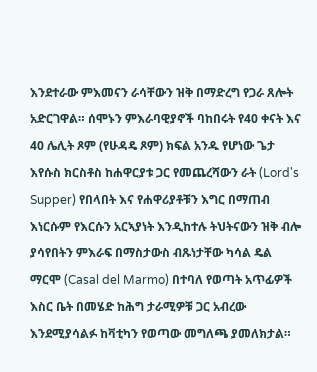እንደተራው ምእመናን ራሳቸውን ዝቅ በማድረግ የጋራ ጸሎት አድርገዋል። ሰሞኑን ምእራባዊያኖች ባከበሩት የ40 ቀናት እና 40 ሌሊት ጾም (የሁዳዴ ጾም) ክፍል አንዱ የሆነው ጌታ እየሱስ ክርስቶስ ከሐዋርያቱ ጋር የመጨረሻውን ራት (Lord's Supper) የበላበት እና የሐዋሪያቶቹን እግር በማጠብ እነርሱም የእርሱን አርኣያነት እንዲከተሉ ትህትናውን ዝቅ ብሎ ያሳየበትን ምእራፍ በማስታውስ ብጹነታቸው ካሳል ዴል ማርሞ (Casal del Marmo) በተባለ የወጣት አጥፊዎች እስር ቤት በመሄድ ከሕግ ታራሚዎቹ ጋር አብረው እንደሚያሳልፉ ከቫቲካን የወጣው መግለጫ ያመለክታል።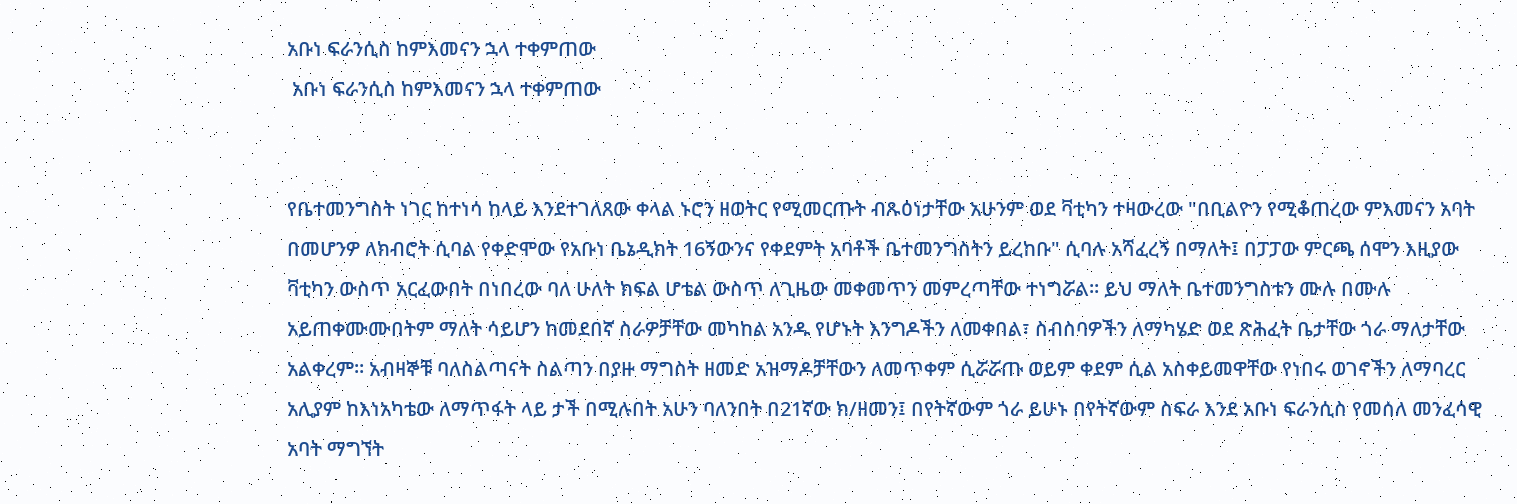አቡነ ፍራንሲስ ከምእመናን ኋላ ተቀምጠው
 አቡነ ፍራንሲስ ከምእመናን ኋላ ተቀምጠው


የቤተመንግስት ነገር ከተነሳ ከላይ እንደተገለጸው ቀላል ኑሮን ዘወትር የሚመርጡት ብጹዕነታቸው አሁንም ወደ ቫቲካን ተዛውረው "በቢልዮን የሚቆጠረው ምእመናን አባት በመሆንዎ ለክብሮት ሲባል የቀድሞው የአቡነ ቤኔዲክት 16ኝውንና የቀደምት አባቶች ቤተመንግስትን ይረከቡ" ሲባሉ አሻፈረኝ በማለት፤ በፓፓው ምርጫ ሰሞን እዚያው ቫቲካን ውስጥ አርፈውበት በነበረው ባለ ሁለት ክፍል ሆቴል ውስጥ ለጊዜው መቀመጥን መምረጣቸው ተነግሯል። ይህ ማለት ቤተመንግስቱን ሙሉ በሙሉ አይጠቀሙሙበትም ማለት ሳይሆን ከመደበኛ ስራዎቻቸው መካከል አንዱ የሆኑት እንግዶችን ለመቀበል፣ ስብስባዎችን ለማካሄድ ወደ ጽሕፈት ቤታቸው ጎራ ማለታቸው አልቀረም። አብዛኞቹ ባለስልጣናት ስልጣን በያዙ ማግስት ዘመድ አዝማዶቻቸውን ለመጥቀም ሲሯሯጡ ወይም ቀደም ሲል አስቀይመዋቸው የነበሩ ወገኖችን ለማባረር አሊያም ከእነአካቴው ለማጥፋት ላይ ታች በሚሉበት አሁን ባለንበት በ21ኛው ክ/ዘመን፤ በየትኛውም ጎራ ይሁኑ በየትኛውም ስፍራ እንደ አቡነ ፍራንሲስ የመሰለ መንፈሳዊ አባት ማግኘት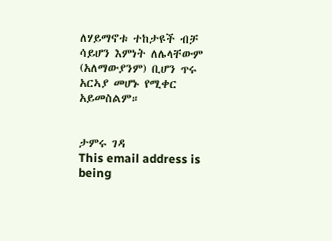ለሃይማኖቱ ተከታዩች ብቻ ሳይሆን እምነት ለሌላቸውም (አለማውያንም) ቢሆን ጥሩ አርኣያ መሆኑ የሚቀር አይመስልም።


ታምሩ ገዳ
This email address is being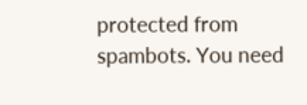protected from spambots. You need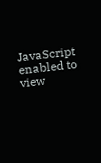JavaScript enabled to view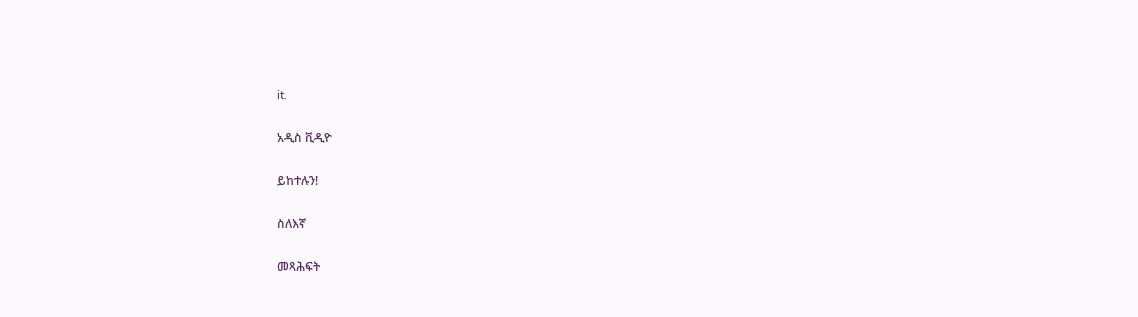it.

አዲስ ቪዲዮ

ይከተሉን!

ስለእኛ

መጻሕፍት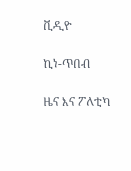ቪዲዮ

ኪነ-ጥበብ

ዜና እና ፖለቲካ